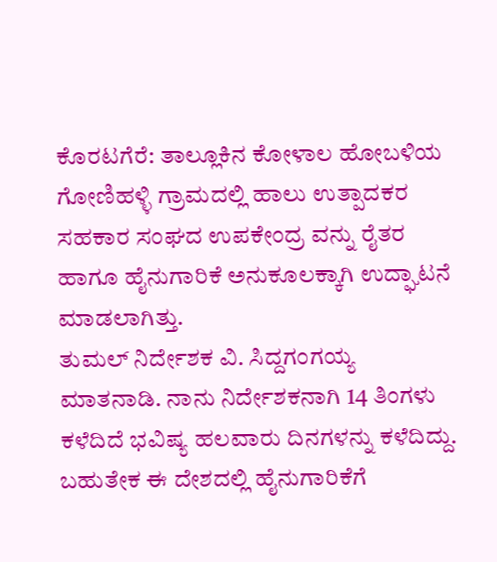ಕೊರಟಗೆರೆ: ತಾಲ್ಲೂಕಿನ ಕೋಳಾಲ ಹೋಬಳಿಯ ಗೋಣಿಹಳ್ಳಿ ಗ್ರಾಮದಲ್ಲಿ ಹಾಲು ಉತ್ಪಾದಕರ ಸಹಕಾರ ಸಂಘದ ಉಪಕೇಂದ್ರ ವನ್ನು ರೈತರ ಹಾಗೂ ಹೈನುಗಾರಿಕೆ ಅನುಕೂಲಕ್ಕಾಗಿ ಉದ್ಘಾಟನೆ ಮಾಡಲಾಗಿತ್ತು.
ತುಮಲ್ ನಿರ್ದೇಶಕ ವಿ. ಸಿದ್ದಗಂಗಯ್ಯ ಮಾತನಾಡಿ. ನಾನು ನಿರ್ದೇಶಕನಾಗಿ 14 ತಿಂಗಳು ಕಳೆದಿದೆ ಭವಿಷ್ಯ ಹಲವಾರು ದಿನಗಳನ್ನು ಕಳೆದಿದ್ದು. ಬಹುತೇಕ ಈ ದೇಶದಲ್ಲಿ ಹೈನುಗಾರಿಕೆಗೆ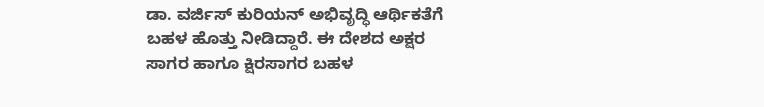ಡಾ. ವರ್ಜಿಸ್ ಕುರಿಯನ್ ಅಭಿವೃದ್ಧಿ ಆರ್ಥಿಕತೆಗೆ ಬಹಳ ಹೊತ್ತು ನೀಡಿದ್ದಾರೆ. ಈ ದೇಶದ ಅಕ್ಷರ ಸಾಗರ ಹಾಗೂ ಕ್ಷಿರಸಾಗರ ಬಹಳ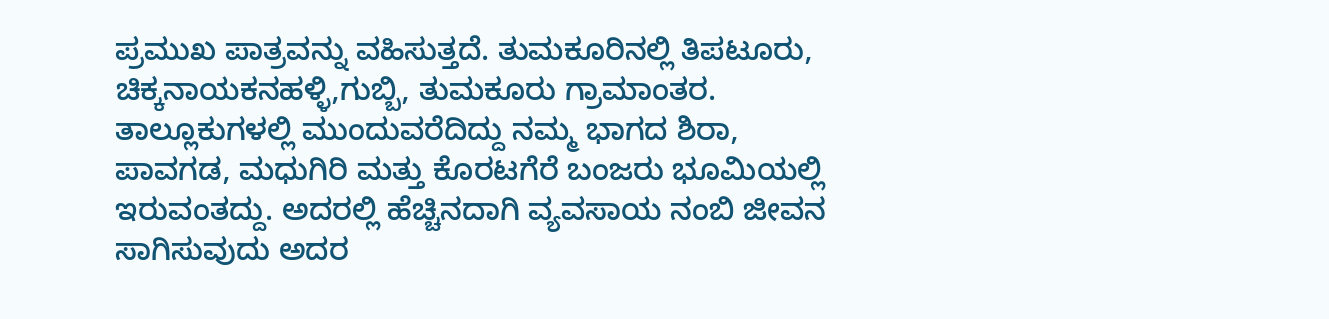ಪ್ರಮುಖ ಪಾತ್ರವನ್ನು ವಹಿಸುತ್ತದೆ. ತುಮಕೂರಿನಲ್ಲಿ ತಿಪಟೂರು, ಚಿಕ್ಕನಾಯಕನಹಳ್ಳಿ,ಗುಬ್ಬಿ, ತುಮಕೂರು ಗ್ರಾಮಾಂತರ. ತಾಲ್ಲೂಕುಗಳಲ್ಲಿ ಮುಂದುವರೆದಿದ್ದು ನಮ್ಮ ಭಾಗದ ಶಿರಾ, ಪಾವಗಡ, ಮಧುಗಿರಿ ಮತ್ತು ಕೊರಟಗೆರೆ ಬಂಜರು ಭೂಮಿಯಲ್ಲಿ ಇರುವಂತದ್ದು. ಅದರಲ್ಲಿ ಹೆಚ್ಚಿನದಾಗಿ ವ್ಯವಸಾಯ ನಂಬಿ ಜೀವನ ಸಾಗಿಸುವುದು ಅದರ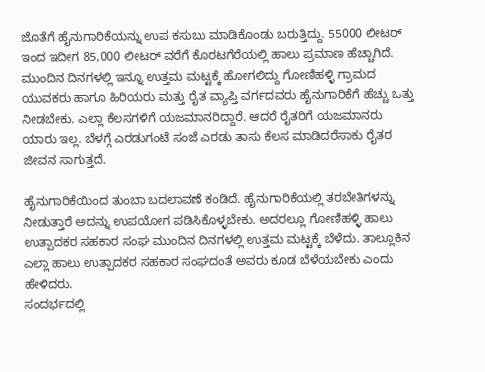ಜೊತೆಗೆ ಹೈನುಗಾರಿಕೆಯನ್ನು ಉಪ ಕಸುಬು ಮಾಡಿಕೊಂಡು ಬರುತ್ತಿದ್ದು. 55000 ಲೀಟರ್ ಇಂದ ಇದೀಗ 85,000 ಲೀಟರ್ ವರೆಗೆ ಕೊರಟಗೆರೆಯಲ್ಲಿ ಹಾಲು ಪ್ರಮಾಣ ಹೆಚ್ಚಾಗಿದೆ. ಮುಂದಿನ ದಿನಗಳಲ್ಲಿ ಇನ್ನೂ ಉತ್ತಮ ಮಟ್ಟಕ್ಕೆ ಹೋಗಲಿದ್ದು ಗೋಣಿಹಳ್ಳಿ ಗ್ರಾಮದ ಯುವಕರು ಹಾಗೂ ಹಿರಿಯರು ಮತ್ತು ರೈತ ವ್ಯಾಪ್ತಿ ವರ್ಗದವರು ಹೈನುಗಾರಿಕೆಗೆ ಹೆಚ್ಚು ಒತ್ತು ನೀಡಬೇಕು. ಎಲ್ಲಾ ಕೆಲಸಗಳಿಗೆ ಯಜಮಾನರಿದ್ದಾರೆ. ಆದರೆ ರೈತರಿಗೆ ಯಜಮಾನರು ಯಾರು ಇಲ್ಲ. ಬೆಳಗ್ಗೆ ಎರಡುಗಂಟೆ ಸಂಜೆ ಎರಡು ತಾಸು ಕೆಲಸ ಮಾಡಿದರೆಸಾಕು ರೈತರ ಜೀವನ ಸಾಗುತ್ತದೆ.

ಹೈನುಗಾರಿಕೆಯಿಂದ ತುಂಬಾ ಬದಲಾವಣೆ ಕಂಡಿದೆ. ಹೈನುಗಾರಿಕೆಯಲ್ಲಿ ತರಬೇತಿಗಳನ್ನು ನೀಡುತ್ತಾರೆ ಅದನ್ನು ಉಪಯೋಗ ಪಡಿಸಿಕೊಳ್ಳಬೇಕು. ಅದರಲ್ಲೂ ಗೋಣಿಹಳ್ಳಿ ಹಾಲು ಉತ್ಪಾದಕರ ಸಹಕಾರ ಸಂಘ ಮುಂದಿನ ದಿನಗಳಲ್ಲಿ ಉತ್ತಮ ಮಟ್ಟಕ್ಕೆ ಬೆಳೆದು. ತಾಲ್ಲೂಕಿನ ಎಲ್ಲಾ ಹಾಲು ಉತ್ಪಾದಕರ ಸಹಕಾರ ಸಂಘದಂತೆ ಅವರು ಕೂಡ ಬೆಳೆಯಬೇಕು ಎಂದು ಹೇಳಿದರು.
ಸಂದರ್ಭದಲ್ಲಿ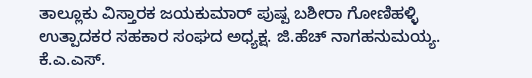ತಾಲ್ಲೂಕು ವಿಸ್ತಾರಕ ಜಯಕುಮಾರ್ ಪುಷ್ಪ ಬಶೀರಾ ಗೋಣಿಹಳ್ಳಿ ಉತ್ಪಾದಕರ ಸಹಕಾರ ಸಂಘದ ಅಧ್ಯಕ್ಷ. ಜಿ.ಹೆಚ್ ನಾಗಹನುಮಯ್ಯ. ಕೆ.ಎ.ಎಸ್.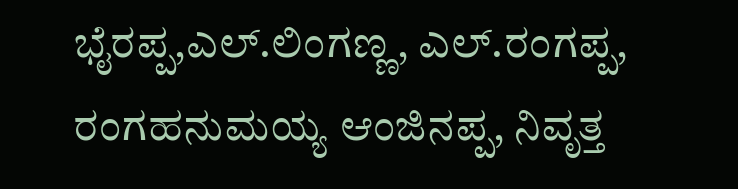ಭೈರಪ್ಪ,ಎಲ್.ಲಿಂಗಣ್ಣ, ಎಲ್.ರಂಗಪ್ಪ, ರಂಗಹನುಮಯ್ಯ ಆಂಜಿನಪ್ಪ, ನಿವೃತ್ತ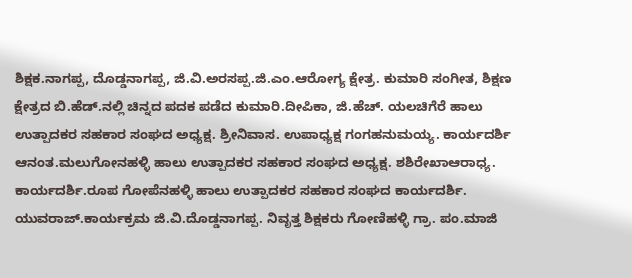ಶಿಕ್ಷಕ.ನಾಗಪ್ಪ, ದೊಡ್ಡನಾಗಪ್ಪ, ಜಿ.ವಿ.ಅರಸಪ್ಪ.ಜಿ.ಎಂ.ಆರೋಗ್ಯ ಕ್ಷೇತ್ರ. ಕುಮಾರಿ ಸಂಗೀತ, ಶಿಕ್ಷಣ ಕ್ಷೇತ್ರದ ಬಿ.ಹೆಡ್.ನಲ್ಲಿ ಚಿನ್ನದ ಪದಕ ಪಡೆದ ಕುಮಾರಿ.ದೀಪಿಕಾ, ಜಿ.ಹೆಚ್. ಯಲಚಿಗೆರೆ ಹಾಲು ಉತ್ಪಾದಕರ ಸಹಕಾರ ಸಂಘದ ಅಧ್ಯಕ್ಷ. ಶ್ರೀನಿವಾಸ. ಉಪಾಧ್ಯಕ್ಷ ಗಂಗಹನುಮಯ್ಯ. ಕಾರ್ಯದರ್ಶಿ ಆನಂತ.ಮಲುಗೋನಹಳ್ಳಿ ಹಾಲು ಉತ್ಪಾದಕರ ಸಹಕಾರ ಸಂಘದ ಅಧ್ಯಕ್ಷ. ಶಶಿರೇಖಾಆರಾಧ್ಯ. ಕಾರ್ಯದರ್ಶಿ.ರೂಪ ಗೋಪೆನಹಳ್ಳಿ ಹಾಲು ಉತ್ಪಾದಕರ ಸಹಕಾರ ಸಂಘದ ಕಾರ್ಯದರ್ಶಿ. ಯುವರಾಜ್.ಕಾರ್ಯಕ್ರಮ ಜಿ.ವಿ.ದೊಡ್ಡನಾಗಪ್ಪ. ನಿವೃತ್ತ ಶಿಕ್ಷಕರು ಗೋಣಿಹಳ್ಳಿ ಗ್ರಾ. ಪಂ.ಮಾಜಿ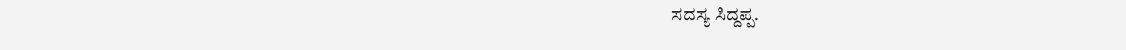ಸದಸ್ಯ ಸಿದ್ದಪ್ಪ.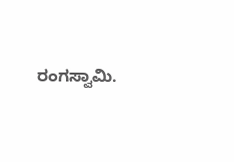ರಂಗಸ್ವಾಮಿ.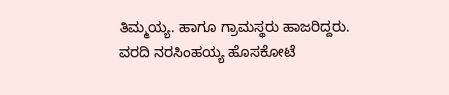ತಿಮ್ಮಯ್ಯ. ಹಾಗೂ ಗ್ರಾಮಸ್ಥರು ಹಾಜರಿದ್ದರು.
ವರದಿ ನರಸಿಂಹಯ್ಯ ಹೊಸಕೋಟೆ